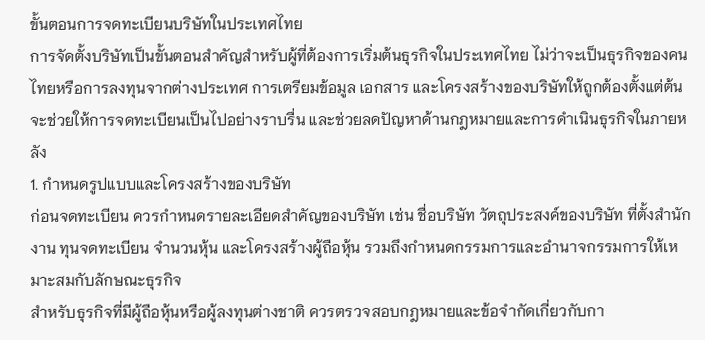ขั้นตอนการจดทะเบียนบริษัทในประเทศไทย
การจัดตั้งบริษัทเป็นขั้นตอนสำคัญสำหรับผู้ที่ต้องการเริ่มต้นธุรกิจในประเทศไทย ไม่ว่าจะเป็นธุรกิจของคนไทยหรือการลงทุนจากต่างประเทศ การเตรียมข้อมูล เอกสาร และโครงสร้างของบริษัทให้ถูกต้องตั้งแต่ต้น จะช่วยให้การจดทะเบียนเป็นไปอย่างราบรื่น และช่วยลดปัญหาด้านกฎหมายและการดำเนินธุรกิจในภายหลัง
1. กำหนดรูปแบบและโครงสร้างของบริษัท
ก่อนจดทะเบียน ควรกำหนดรายละเอียดสำคัญของบริษัท เช่น ชื่อบริษัท วัตถุประสงค์ของบริษัท ที่ตั้งสำนักงาน ทุนจดทะเบียน จำนวนหุ้น และโครงสร้างผู้ถือหุ้น รวมถึงกำหนดกรรมการและอำนาจกรรมการให้เหมาะสมกับลักษณะธุรกิจ
สำหรับธุรกิจที่มีผู้ถือหุ้นหรือผู้ลงทุนต่างชาติ ควรตรวจสอบกฎหมายและข้อจำกัดเกี่ยวกับกา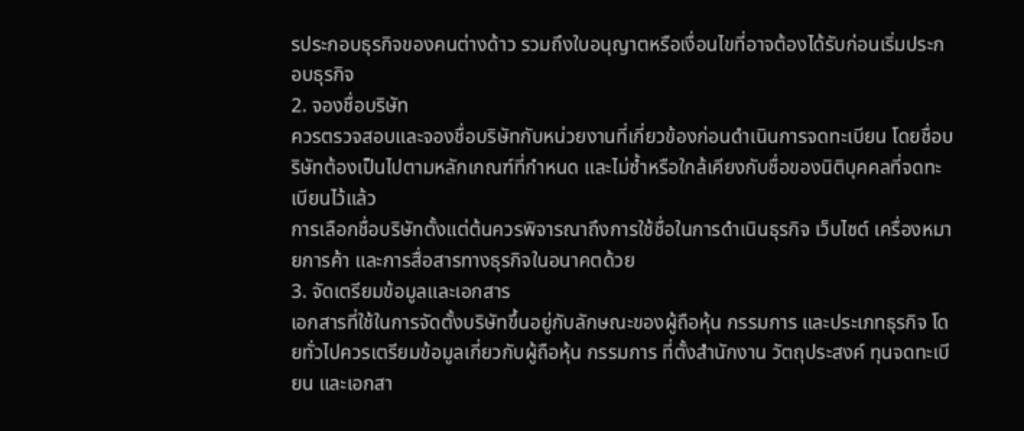รประกอบธุรกิจของคนต่างด้าว รวมถึงใบอนุญาตหรือเงื่อนไขที่อาจต้องได้รับก่อนเริ่มประกอบธุรกิจ
2. จองชื่อบริษัท
ควรตรวจสอบและจองชื่อบริษัทกับหน่วยงานที่เกี่ยวข้องก่อนดำเนินการจดทะเบียน โดยชื่อบริษัทต้องเป็นไปตามหลักเกณฑ์ที่กำหนด และไม่ซ้ำหรือใกล้เคียงกับชื่อของนิติบุคคลที่จดทะเบียนไว้แล้ว
การเลือกชื่อบริษัทตั้งแต่ต้นควรพิจารณาถึงการใช้ชื่อในการดำเนินธุรกิจ เว็บไซต์ เครื่องหมายการค้า และการสื่อสารทางธุรกิจในอนาคตด้วย
3. จัดเตรียมข้อมูลและเอกสาร
เอกสารที่ใช้ในการจัดตั้งบริษัทขึ้นอยู่กับลักษณะของผู้ถือหุ้น กรรมการ และประเภทธุรกิจ โดยทั่วไปควรเตรียมข้อมูลเกี่ยวกับผู้ถือหุ้น กรรมการ ที่ตั้งสำนักงาน วัตถุประสงค์ ทุนจดทะเบียน และเอกสา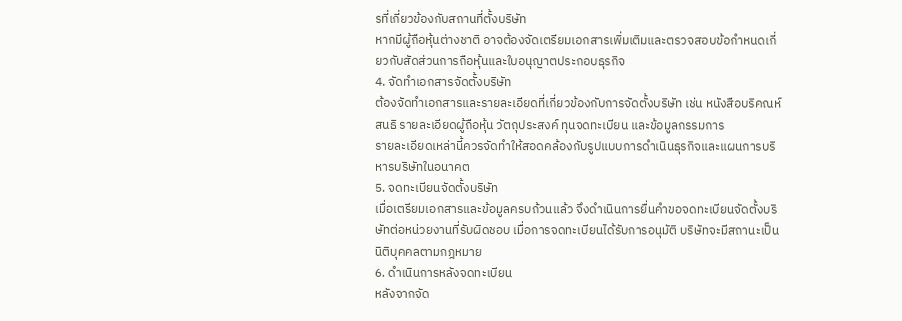รที่เกี่ยวข้องกับสถานที่ตั้งบริษัท
หากมีผู้ถือหุ้นต่างชาติ อาจต้องจัดเตรียมเอกสารเพิ่มเติมและตรวจสอบข้อกำหนดเกี่ยวกับสัดส่วนการถือหุ้นและใบอนุญาตประกอบธุรกิจ
4. จัดทำเอกสารจัดตั้งบริษัท
ต้องจัดทำเอกสารและรายละเอียดที่เกี่ยวข้องกับการจัดตั้งบริษัท เช่น หนังสือบริคณห์สนธิ รายละเอียดผู้ถือหุ้น วัตถุประสงค์ ทุนจดทะเบียน และข้อมูลกรรมการ
รายละเอียดเหล่านี้ควรจัดทำให้สอดคล้องกับรูปแบบการดำเนินธุรกิจและแผนการบริหารบริษัทในอนาคต
5. จดทะเบียนจัดตั้งบริษัท
เมื่อเตรียมเอกสารและข้อมูลครบถ้วนแล้ว จึงดำเนินการยื่นคำขอจดทะเบียนจัดตั้งบริษัทต่อหน่วยงานที่รับผิดชอบ เมื่อการจดทะเบียนได้รับการอนุมัติ บริษัทจะมีสถานะเป็นนิติบุคคลตามกฎหมาย
6. ดำเนินการหลังจดทะเบียน
หลังจากจัด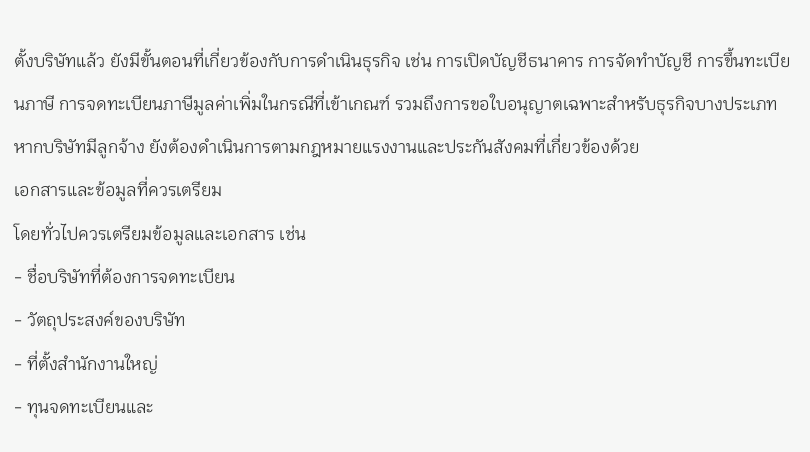ตั้งบริษัทแล้ว ยังมีขั้นตอนที่เกี่ยวข้องกับการดำเนินธุรกิจ เช่น การเปิดบัญชีธนาคาร การจัดทำบัญชี การขึ้นทะเบียนภาษี การจดทะเบียนภาษีมูลค่าเพิ่มในกรณีที่เข้าเกณฑ์ รวมถึงการขอใบอนุญาตเฉพาะสำหรับธุรกิจบางประเภท
หากบริษัทมีลูกจ้าง ยังต้องดำเนินการตามกฎหมายแรงงานและประกันสังคมที่เกี่ยวข้องด้วย
เอกสารและข้อมูลที่ควรเตรียม
โดยทั่วไปควรเตรียมข้อมูลและเอกสาร เช่น
- ชื่อบริษัทที่ต้องการจดทะเบียน
- วัตถุประสงค์ของบริษัท
- ที่ตั้งสำนักงานใหญ่
- ทุนจดทะเบียนและ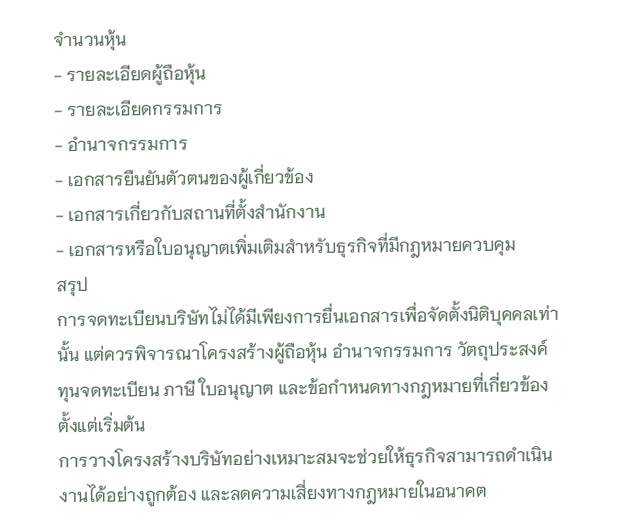จำนวนหุ้น
- รายละเอียดผู้ถือหุ้น
- รายละเอียดกรรมการ
- อำนาจกรรมการ
- เอกสารยืนยันตัวตนของผู้เกี่ยวข้อง
- เอกสารเกี่ยวกับสถานที่ตั้งสำนักงาน
- เอกสารหรือใบอนุญาตเพิ่มเติมสำหรับธุรกิจที่มีกฎหมายควบคุม
สรุป
การจดทะเบียนบริษัทไม่ได้มีเพียงการยื่นเอกสารเพื่อจัดตั้งนิติบุคคลเท่านั้น แต่ควรพิจารณาโครงสร้างผู้ถือหุ้น อำนาจกรรมการ วัตถุประสงค์ ทุนจดทะเบียน ภาษี ใบอนุญาต และข้อกำหนดทางกฎหมายที่เกี่ยวข้องตั้งแต่เริ่มต้น
การวางโครงสร้างบริษัทอย่างเหมาะสมจะช่วยให้ธุรกิจสามารถดำเนินงานได้อย่างถูกต้อง และลดความเสี่ยงทางกฎหมายในอนาคต